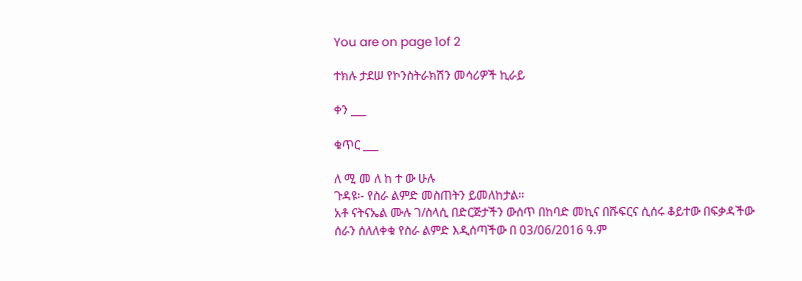You are on page 1of 2

ተክሉ ታደሠ የኮንስትራክሽን መሳሪዎች ኪራይ

ቀን ___

ቁጥር ___

ለ ሚ መ ለ ከ ተ ው ሁሉ
ጉዳዩ፡- የስራ ልምድ መስጠትን ይመለከታል፡፡
አቶ ናትናኤል ሙሉ ገ/ስላሲ በድርጅታችን ውሰጥ በከባድ መኪና በሹፍርና ሲሰሩ ቆይተው በፍቃዳችው
ሰራን ሰለለቀቁ የስራ ልምድ እዲሰጣችው በ 03/06/2016 ዓ.ም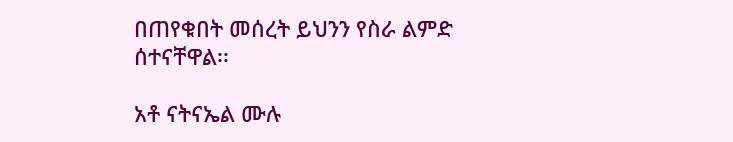በጠየቁበት መሰረት ይህንን የስራ ልምድ
ሰተናቸዋል፡፡

አቶ ናትናኤል ሙሉ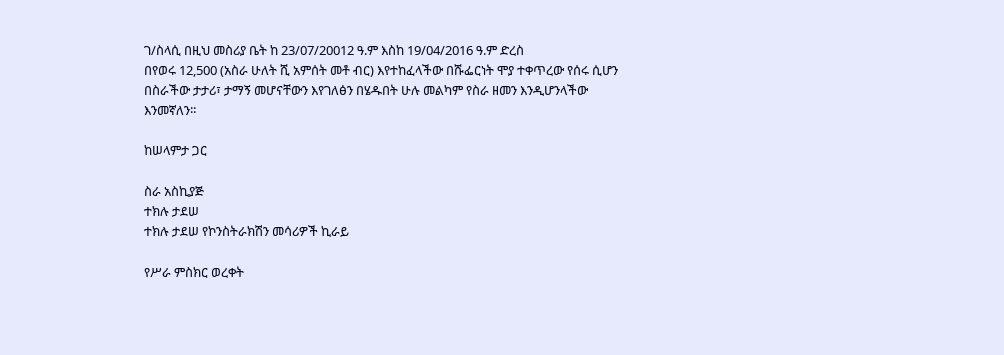ገ/ስላሲ በዚህ መስሪያ ቤት ከ 23/07/20012 ዓ.ም እስከ 19/04/2016 ዓ.ም ድረስ
በየወሩ 12,500 (አስራ ሁለት ሺ አምሰት መቶ ብር) እየተከፈላችው በሹፌርነት ሞያ ተቀጥረው የሰሩ ሲሆን
በስራችው ታታሪ፣ ታማኝ መሆናቸውን እየገለፅን በሄዱበት ሁሉ መልካም የስራ ዘመን እንዲሆንላችው
እንመኛለን፡፡

ከሠላምታ ጋር

ስራ አስኪያጅ
ተክሉ ታደሠ
ተክሉ ታደሠ የኮንስትራክሽን መሳሪዎች ኪራይ

የሥራ ምስክር ወረቀት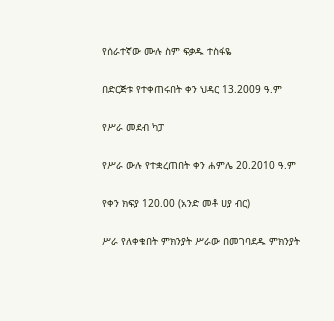የሰራተኛው ሙሉ ስም ፍቃዱ ተስፋዬ

በድርጅቱ የተቀጠሩበት ቀን ህዳር 13.2009 ዓ.ም

የሥራ መደብ ካፓ

የሥራ ውሉ የተቋረጠበት ቀን ሐምሌ 20.2010 ዓ.ም

የቀን ክፍያ 120.00 (አንድ መቶ ሀያ ብር)

ሥራ የለቀቁበት ምክንያት ሥራው በመገባደዱ ምክንያት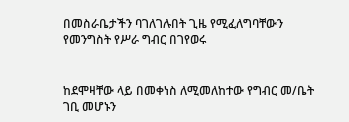በመስራቤታችን ባገለገሉበት ጊዜ የሚፈለግባቸውን የመንግስት የሥራ ግብር በገየወሩ


ከደሞዛቸው ላይ በመቀነስ ለሚመለከተው የግብር መ/ቤት ገቢ መሆኑን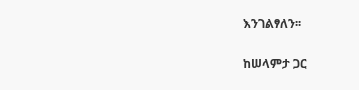እንገልፃለን፡፡

ከሠላምታ ጋር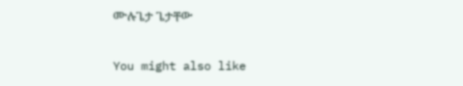ሙሉጌታ ጌታቸው

You might also like